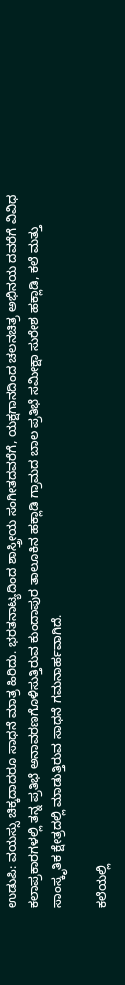ಉಡುಪಿ: ವಯಸ್ಸು ಚಿಕ್ಕದಾದರೂ ಸಾಧನೆ ಮಾತ್ರ ಹಿರಿದು. ಭರತನಾಟ್ಯದಿಂದ ಶಾಸ್ತ್ರೀಯ ಸಂಗೀತದವರೆಗೆ, ಯಕ್ಷಗಾನದಿಂದ ಚಲನಚಿತ್ರ ಅಭಿನಯ ದವರೆಗೆ ವಿವಿಧ ಕಲಾಪ್ರಕಾರಗಳಲ್ಲಿ ತನ್ನ ಪ್ರತಿಭೆ ಅನಾವರಣಗೊಳಿಸುತ್ತಿರುವ ಕುಂದಾಪುರ ತಾಲೂಕಿನ ಹಕ್ಲಾಡಿ ಗ್ರಾಮದ ಬಾಲ ಪ್ರತಿಭೆ ಸಮೀಕ್ಷಾ ಸುರೇಶ ಹಕ್ಲಾಡಿ, ಕಲೆ ಮತ್ತು ಸಾಂಸ್ಕೃತಿಕ ಕ್ಷೇತ್ರದಲ್ಲಿ ಮಾಡುತ್ತಿರುವ ಸಾಧನೆ ಗಮನಾರ್ಹವಾಗಿದೆ.

ಕಲೆಯಲ್ಲಿ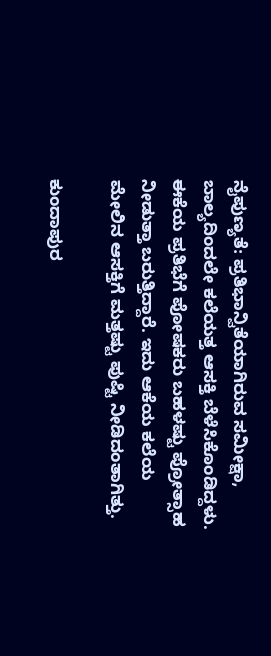ನೈಪುಣ್ಯತೆ: ಪ್ರತಿಭಾನ್ವಿತೆಯಾಗಿರುವ ಸಮೀಕ್ಷಾ, ಬಾಲ್ಯದಿಂದಲೇ ಕಲೆಯತ್ತ ಆಸಕ್ತಿ ಬೆಳೆಸಿಕೊಂಡಿದ್ದಳು. ಈಕೆಯ ಪ್ರತಿಭೆಗೆ ಪೋಷಕರು ಬಹಳಷ್ಟು ಪ್ರೋತ್ಸಾಹ ನೀಡುತ್ತಾ ಬರುತ್ತಿದ್ದಾರೆ. ಇದು ಆಕೆಯ ಕಲೆಯ ಮೇಲಿನ ಆಸಕ್ತಿಗೆ ಮತ್ತಷ್ಟು ಪುಷ್ಟಿ ನೀಡಿದಂತಾಗಿತ್ತು.

ಕುಂದಾಪುರ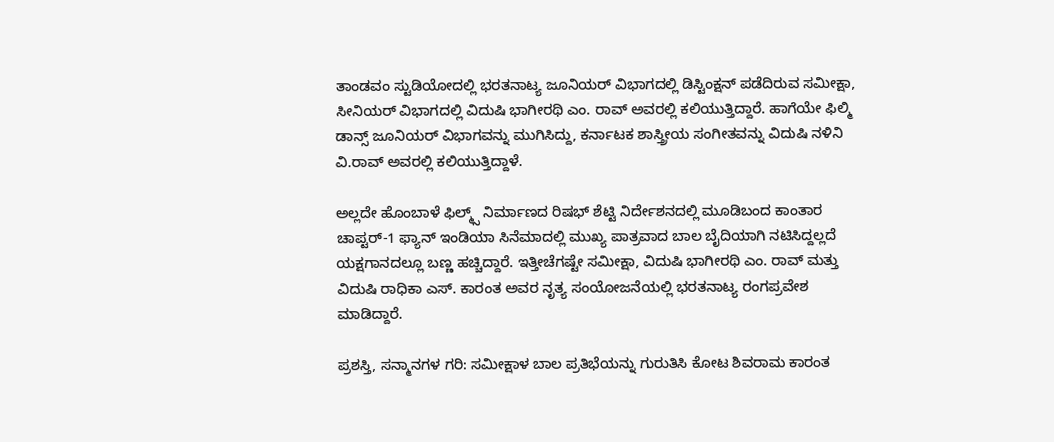ತಾಂಡವಂ ಸ್ಟುಡಿಯೋದಲ್ಲಿ ಭರತನಾಟ್ಯ ಜೂನಿಯರ್ ವಿಭಾಗದಲ್ಲಿ ಡಿಸ್ಟಿಂಕ್ಷನ್ ಪಡೆದಿರುವ ಸಮೀಕ್ಷಾ, ಸೀನಿಯರ್ ವಿಭಾಗದಲ್ಲಿ ವಿದುಷಿ ಭಾಗೀರಥಿ ಎಂ. ರಾವ್ ಅವರಲ್ಲಿ ಕಲಿಯುತ್ತಿದ್ದಾರೆ. ಹಾಗೆಯೇ ಫಿಲ್ಮಿ ಡಾನ್ಸ್ ಜೂನಿಯರ್ ವಿಭಾಗವನ್ನು ಮುಗಿಸಿದ್ದು, ಕರ್ನಾಟಕ ಶಾಸ್ತ್ರೀಯ ಸಂಗೀತವನ್ನು ವಿದುಷಿ ನಳಿನಿ ವಿ.ರಾವ್ ಅವರಲ್ಲಿ ಕಲಿಯುತ್ತಿದ್ದಾಳೆ.

ಅಲ್ಲದೇ ಹೊಂಬಾಳೆ ಫಿಲ್ಮ್ಸ್ ನಿರ್ಮಾಣದ ರಿಷಭ್ ಶೆಟ್ಟಿ ನಿರ್ದೇಶನದಲ್ಲಿ ಮೂಡಿಬಂದ ಕಾಂತಾರ ಚಾಪ್ಟರ್-1 ಫ್ಯಾನ್ ಇಂಡಿಯಾ ಸಿನೆಮಾದಲ್ಲಿ ಮುಖ್ಯ ಪಾತ್ರವಾದ ಬಾಲ ಬೈದಿಯಾಗಿ ನಟಿಸಿದ್ದಲ್ಲದೆ ಯಕ್ಷಗಾನದಲ್ಲೂ ಬಣ್ಣ ಹಚ್ಚಿದ್ದಾರೆ. ಇತ್ತೀಚೆಗಷ್ಟೇ ಸಮೀಕ್ಷಾ, ವಿದುಷಿ ಭಾಗೀರಥಿ ಎಂ. ರಾವ್ ಮತ್ತು ವಿದುಷಿ ರಾಧಿಕಾ ಎಸ್. ಕಾರಂತ ಅವರ ನೃತ್ಯ ಸಂಯೋಜನೆಯಲ್ಲಿ ಭರತನಾಟ್ಯ ರಂಗಪ್ರವೇಶ ಮಾಡಿದ್ದಾರೆ.

ಪ್ರಶಸ್ತಿ, ಸನ್ಮಾನಗಳ ಗರಿ: ಸಮೀಕ್ಷಾಳ ಬಾಲ ಪ್ರತಿಭೆಯನ್ನು ಗುರುತಿಸಿ ಕೋಟ ಶಿವರಾಮ ಕಾರಂತ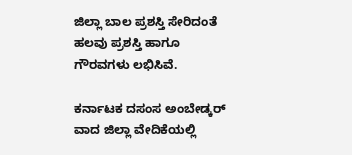ಜಿಲ್ಲಾ ಬಾಲ ಪ್ರಶಸ್ತಿ ಸೇರಿದಂತೆ ಹಲವು ಪ್ರಶಸ್ತಿ ಹಾಗೂ ಗೌರವಗಳು ಲಭಿಸಿವೆ.

ಕರ್ನಾಟಕ ದಸಂಸ ಅಂಬೇಡ್ಕರ್ ವಾದ ಜಿಲ್ಲಾ ವೇದಿಕೆಯಲ್ಲಿ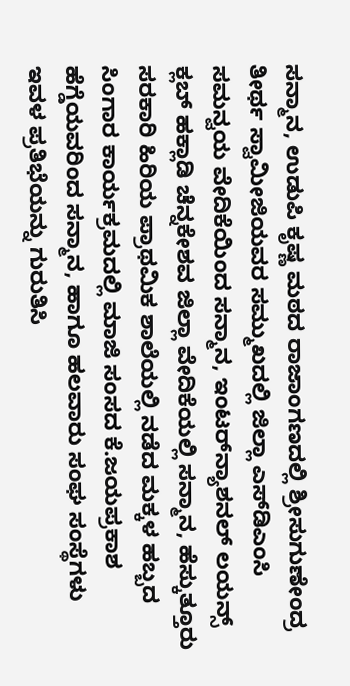ಸನ್ಮಾನ, ಉಡುಪಿ ಕೃಷ್ಣ ಮಠದ ರಾಜಾಂಗಣದಲ್ಲಿ ಶ್ರೀಸುಗುಣೇಂದ್ರ ತೀರ್ಥ ಸ್ವಾಮೀಜಿಯವರ ಸಮ್ಮುಖದಲ್ಲಿ ಜಿಲ್ಲಾ ಎಸ್‌ಡಿಎಂಸಿ ಸಮನ್ವಯ ವೇದಿಕೆಯಿಂದ ಸನ್ಮಾನ, ಇಂಟರ್‌ನ್ಯಾಶನಲ್ ಲಯನ್ಸ್ ಕ್ಲಬ್ ಹಕ್ಲಾಡಿ ಚೆನ್ನಕೇಶವ ಜಿಲ್ಲಾ ವೇದಿಕೆಯಲ್ಲಿ ಸನ್ಮಾನ, ಹೆಸ್ಕುತ್ತೂರು ಸರಕಾರಿ ಹಿರಿಯ ಪ್ರಾಥಮಿಕ ಶಾಲೆಯಲ್ಲಿ ನಡೆದ ಮಕ್ಕಳ ಹಬ್ಬದ ಸಿಂಗಾರ ಕಾರ್ಯಕ್ರಮದಲ್ಲಿ ಮಾಜಿ ಸಂಸದ ಕೆ.ಜಯಪ್ರಕಾಶ ಹೆಗ್ಡೆಯವರಿಂದ ಸನ್ಮಾನ, ಹಾಗೂ ಹಲವಾರು ಸಂಘ ಸಂಸ್ಥೆಗಳು ಇವಳ ಪ್ರತಿಭೆಯನ್ನು ಗುರುತಿಸಿ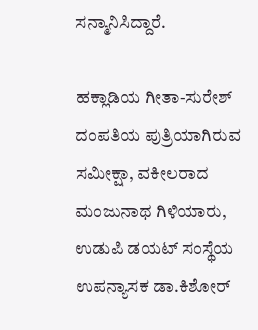ಸನ್ಮಾನಿಸಿದ್ದಾರೆ.

ಹಕ್ಲಾಡಿಯ ಗೀತಾ-ಸುರೇಶ್ ದಂಪತಿಯ ಪುತ್ರಿಯಾಗಿರುವ ಸಮೀಕ್ಷಾ, ವಕೀಲರಾದ ಮಂಜುನಾಥ ಗಿಳಿಯಾರು, ಉಡುಪಿ ಡಯಟ್ ಸಂಸ್ಥೆಯ ಉಪನ್ಯಾಸಕ ಡಾ.ಕಿಶೋರ್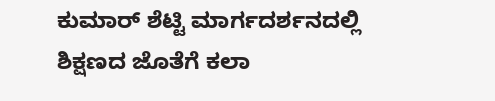ಕುಮಾರ್ ಶೆಟ್ಟಿ ಮಾರ್ಗದರ್ಶನದಲ್ಲಿ ಶಿಕ್ಷಣದ ಜೊತೆಗೆ ಕಲಾ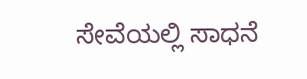ಸೇವೆಯಲ್ಲಿ ಸಾಧನೆ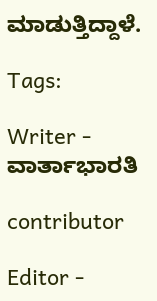ಮಾಡುತ್ತಿದ್ದಾಳೆ.

Tags:

Writer - ವಾರ್ತಾಭಾರತಿ

contributor

Editor -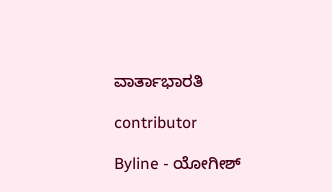ವಾರ್ತಾಭಾರತಿ

contributor

Byline - ಯೋಗೀಶ್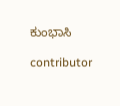ಕುಂಭಾಸಿ

contributor